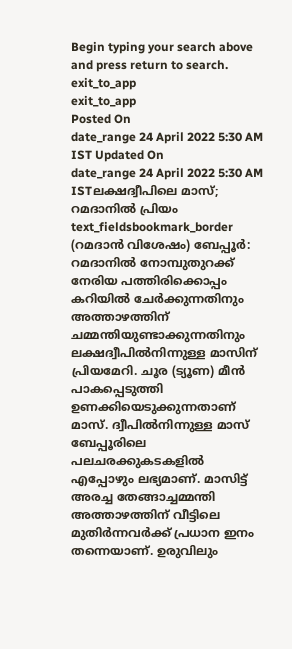Begin typing your search above and press return to search.
exit_to_app
exit_to_app
Posted On
date_range 24 April 2022 5:30 AM IST Updated On
date_range 24 April 2022 5:30 AM ISTലക്ഷദ്വീപിലെ മാസ്; റമദാനിൽ പ്രിയം
text_fieldsbookmark_border
(റമദാൻ വിശേഷം) ബേപ്പൂർ: റമദാനിൽ നോമ്പുതുറക്ക് നേരിയ പത്തിരിക്കൊപ്പം കറിയിൽ ചേർക്കുന്നതിനും അത്താഴത്തിന് ചമ്മന്തിയുണ്ടാക്കുന്നതിനും ലക്ഷദ്വീപിൽനിന്നുള്ള മാസിന് പ്രിയമേറി. ചൂര (ട്യൂണ) മീൻ പാകപ്പെടുത്തി ഉണക്കിയെടുക്കുന്നതാണ് മാസ്. ദ്വീപിൽനിന്നുള്ള മാസ് ബേപ്പൂരിലെ പലചരക്കുകടകളിൽ എപ്പോഴും ലഭ്യമാണ്. മാസിട്ട് അരച്ച തേങ്ങാച്ചമ്മന്തി അത്താഴത്തിന് വീട്ടിലെ മുതിർന്നവർക്ക് പ്രധാന ഇനം തന്നെയാണ്. ഉരുവിലും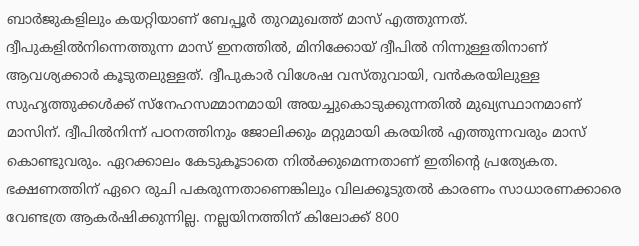ബാർജുകളിലും കയറ്റിയാണ് ബേപ്പൂർ തുറമുഖത്ത് മാസ് എത്തുന്നത്. ദ്വീപുകളിൽനിന്നെത്തുന്ന മാസ് ഇനത്തിൽ, മിനിക്കോയ് ദ്വീപിൽ നിന്നുള്ളതിനാണ് ആവശ്യക്കാർ കൂടുതലുള്ളത്. ദ്വീപുകാർ വിശേഷ വസ്തുവായി, വൻകരയിലുള്ള സുഹൃത്തുക്കൾക്ക് സ്നേഹസമ്മാനമായി അയച്ചുകൊടുക്കുന്നതിൽ മുഖ്യസ്ഥാനമാണ് മാസിന്. ദ്വീപിൽനിന്ന് പഠനത്തിനും ജോലിക്കും മറ്റുമായി കരയിൽ എത്തുന്നവരും മാസ് കൊണ്ടുവരും. ഏറക്കാലം കേടുകൂടാതെ നിൽക്കുമെന്നതാണ് ഇതിന്റെ പ്രത്യേകത. ഭക്ഷണത്തിന് ഏറെ രുചി പകരുന്നതാണെങ്കിലും വിലക്കൂടുതൽ കാരണം സാധാരണക്കാരെ വേണ്ടത്ര ആകർഷിക്കുന്നില്ല. നല്ലയിനത്തിന് കിലോക്ക് 800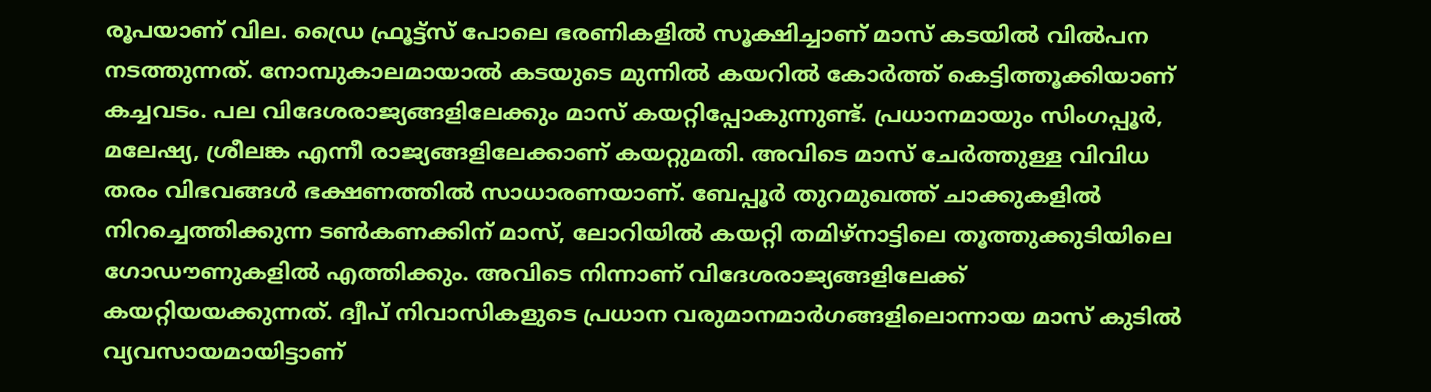രൂപയാണ് വില. ഡ്രൈ ഫ്രൂട്ട്സ് പോലെ ഭരണികളിൽ സൂക്ഷിച്ചാണ് മാസ് കടയിൽ വിൽപന നടത്തുന്നത്. നോമ്പുകാലമായാൽ കടയുടെ മുന്നിൽ കയറിൽ കോർത്ത് കെട്ടിത്തൂക്കിയാണ് കച്ചവടം. പല വിദേശരാജ്യങ്ങളിലേക്കും മാസ് കയറ്റിപ്പോകുന്നുണ്ട്. പ്രധാനമായും സിംഗപ്പൂർ, മലേഷ്യ, ശ്രീലങ്ക എന്നീ രാജ്യങ്ങളിലേക്കാണ് കയറ്റുമതി. അവിടെ മാസ് ചേർത്തുള്ള വിവിധ തരം വിഭവങ്ങൾ ഭക്ഷണത്തിൽ സാധാരണയാണ്. ബേപ്പൂർ തുറമുഖത്ത് ചാക്കുകളിൽ നിറച്ചെത്തിക്കുന്ന ടൺകണക്കിന് മാസ്, ലോറിയിൽ കയറ്റി തമിഴ്നാട്ടിലെ തൂത്തുക്കുടിയിലെ ഗോഡൗണുകളിൽ എത്തിക്കും. അവിടെ നിന്നാണ് വിദേശരാജ്യങ്ങളിലേക്ക് കയറ്റിയയക്കുന്നത്. ദ്വീപ് നിവാസികളുടെ പ്രധാന വരുമാനമാർഗങ്ങളിലൊന്നായ മാസ് കുടിൽ വ്യവസായമായിട്ടാണ്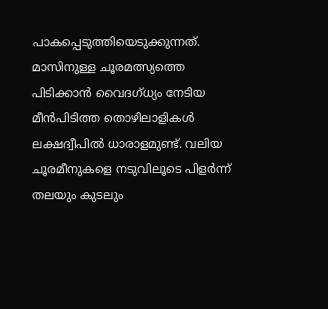പാകപ്പെടുത്തിയെടുക്കുന്നത്. മാസിനുള്ള ചൂരമത്സ്യത്തെ പിടിക്കാൻ വൈദഗ്ധ്യം നേടിയ മീൻപിടിത്ത തൊഴിലാളികൾ ലക്ഷദ്വീപിൽ ധാരാളമുണ്ട്. വലിയ ചൂരമീനുകളെ നടുവിലൂടെ പിളർന്ന് തലയും കുടലും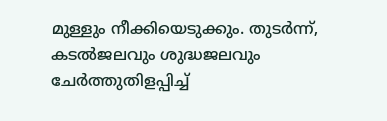മുള്ളും നീക്കിയെടുക്കും. തുടർന്ന്, കടൽജലവും ശുദ്ധജലവും ചേർത്തുതിളപ്പിച്ച്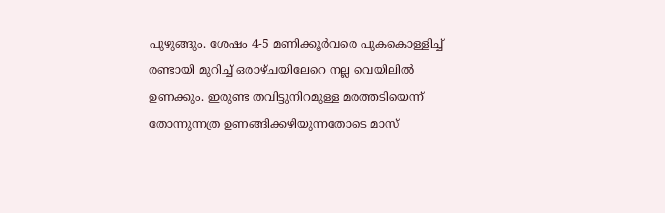പുഴുങ്ങും. ശേഷം 4-5 മണിക്കൂർവരെ പുകകൊള്ളിച്ച് രണ്ടായി മുറിച്ച് ഒരാഴ്ചയിലേറെ നല്ല വെയിലിൽ ഉണക്കും. ഇരുണ്ട തവിട്ടുനിറമുള്ള മരത്തടിയെന്ന് തോന്നുന്നത്ര ഉണങ്ങിക്കഴിയുന്നതോടെ മാസ്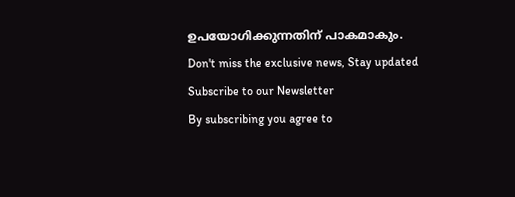ഉപയോഗിക്കുന്നതിന് പാകമാകും.
Don't miss the exclusive news, Stay updated
Subscribe to our Newsletter
By subscribing you agree to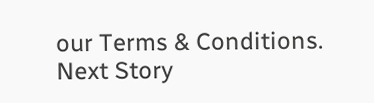our Terms & Conditions.
Next Story